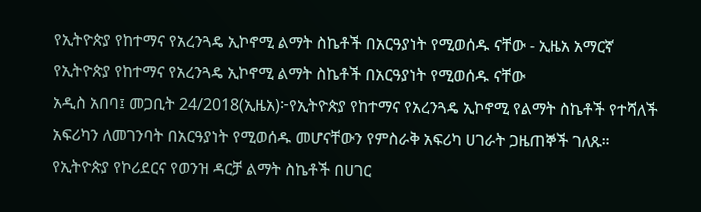የኢትዮጵያ የከተማና የአረንጓዴ ኢኮኖሚ ልማት ስኬቶች በአርዓያነት የሚወሰዱ ናቸው - ኢዜአ አማርኛ
የኢትዮጵያ የከተማና የአረንጓዴ ኢኮኖሚ ልማት ስኬቶች በአርዓያነት የሚወሰዱ ናቸው
አዲስ አበባ፤ መጋቢት 24/2018(ኢዜአ)፦የኢትዮጵያ የከተማና የአረንጓዴ ኢኮኖሚ የልማት ስኬቶች የተሻለች አፍሪካን ለመገንባት በአርዓያነት የሚወሰዱ መሆናቸውን የምስራቅ አፍሪካ ሀገራት ጋዜጠኞች ገለጹ።
የኢትዮጵያ የኮሪደርና የወንዝ ዳርቻ ልማት ስኬቶች በሀገር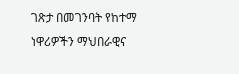ገጽታ በመገንባት የከተማ ነዋሪዎችን ማህበራዊና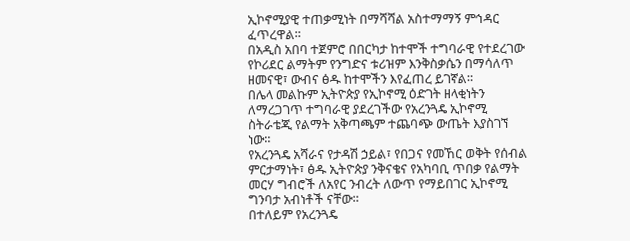ኢኮኖሚያዊ ተጠቃሚነት በማሻሻል አስተማማኝ ምኅዳር ፈጥረዋል።
በአዲስ አበባ ተጀምሮ በበርካታ ከተሞች ተግባራዊ የተደረገው የኮሪደር ልማትም የንግድና ቱሪዝም እንቅስቃሴን በማሳለጥ ዘመናዊ፣ ውብና ፅዱ ከተሞችን እየፈጠረ ይገኛል።
በሌላ መልኩም ኢትዮጵያ የኢኮኖሚ ዕድገት ዘላቂነትን ለማረጋገጥ ተግባራዊ ያደረገችው የአረንጓዴ ኢኮኖሚ ስትራቴጂ የልማት አቅጣጫም ተጨባጭ ውጤት እያስገኘ ነው።
የአረንጓዴ አሻራና የታዳሽ ኃይል፣ የበጋና የመኸር ወቅት የሰብል ምርታማነት፣ ፅዱ ኢትዮጵያ ንቅናቄና የአካባቢ ጥበቃ የልማት መርሃ ግብሮች ለአየር ንብረት ለውጥ የማይበገር ኢኮኖሚ ግንባታ አብነቶች ናቸው።
በተለይም የአረንጓዴ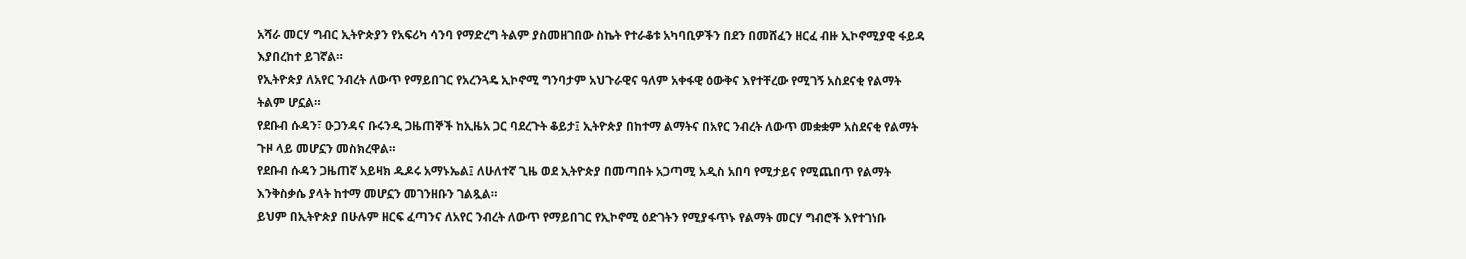አሻራ መርሃ ግብር ኢትዮጵያን የአፍሪካ ሳንባ የማድረግ ትልም ያስመዘገበው ስኬት የተራቆቱ አካባቢዎችን በደን በመሸፈን ዘርፈ ብዙ ኢኮኖሚያዊ ፋይዳ እያበረከተ ይገኛል።
የኢትዮጵያ ለአየር ንብረት ለውጥ የማይበገር የአረንጓዴ ኢኮኖሚ ግንባታም አህጉራዊና ዓለም አቀፋዊ ዕውቅና እየተቸረው የሚገኝ አስደናቂ የልማት ትልም ሆኗል።
የደቡብ ሱዳን፣ ዑጋንዳና ቡሩንዲ ጋዜጠኞች ከኢዜአ ጋር ባደረጉት ቆይታ፤ ኢትዮጵያ በከተማ ልማትና በአየር ንብረት ለውጥ መቋቋም አስደናቂ የልማት ጉዞ ላይ መሆኗን መስክረዋል።
የደቡብ ሱዳን ጋዜጠኛ አይዛክ ዱዶሩ አማኑኤል፤ ለሁለተኛ ጊዜ ወደ ኢትዮጵያ በመጣበት አጋጣሚ አዲስ አበባ የሚታይና የሚጨበጥ የልማት እንቅስቃሴ ያላት ከተማ መሆኗን መገንዘቡን ገልጿል።
ይህም በኢትዮጵያ በሁሉም ዘርፍ ፈጣንና ለአየር ንብረት ለውጥ የማይበገር የኢኮኖሚ ዕድገትን የሚያፋጥኑ የልማት መርሃ ግብሮች እየተገነቡ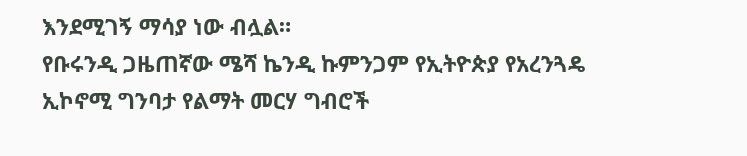እንደሚገኝ ማሳያ ነው ብሏል።
የቡሩንዲ ጋዜጠኛው ሜሻ ኬንዲ ኩምንጋም የኢትዮጵያ የአረንጓዴ ኢኮኖሚ ግንባታ የልማት መርሃ ግብሮች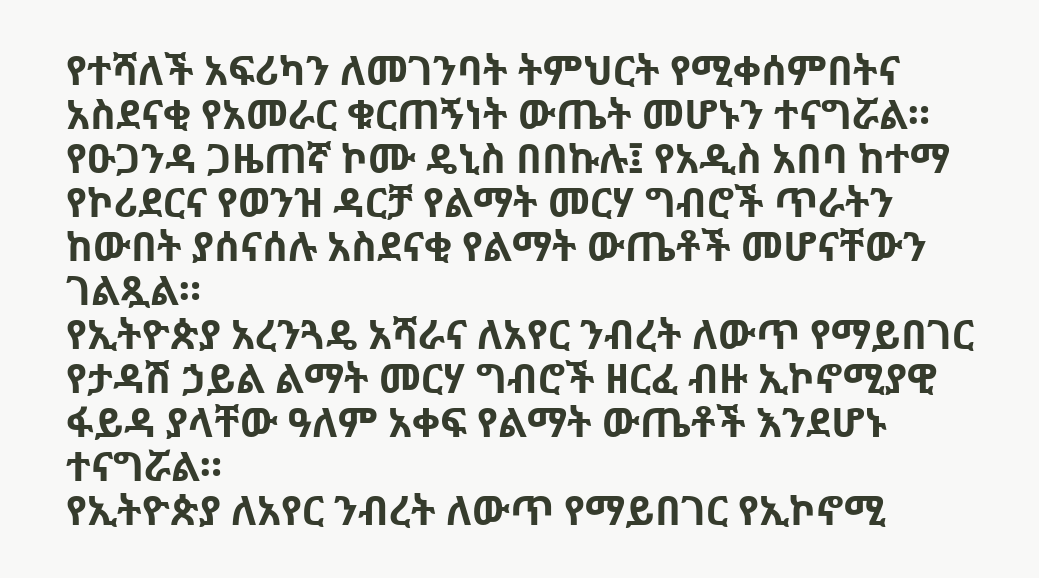የተሻለች አፍሪካን ለመገንባት ትምህርት የሚቀሰምበትና አስደናቂ የአመራር ቁርጠኝነት ውጤት መሆኑን ተናግሯል።
የዑጋንዳ ጋዜጠኛ ኮሙ ዴኒስ በበኩሉ፤ የአዲስ አበባ ከተማ የኮሪደርና የወንዝ ዳርቻ የልማት መርሃ ግብሮች ጥራትን ከውበት ያሰናሰሉ አስደናቂ የልማት ውጤቶች መሆናቸውን ገልጿል።
የኢትዮጵያ አረንጓዴ አሻራና ለአየር ንብረት ለውጥ የማይበገር የታዳሽ ኃይል ልማት መርሃ ግብሮች ዘርፈ ብዙ ኢኮኖሚያዊ ፋይዳ ያላቸው ዓለም አቀፍ የልማት ውጤቶች እንደሆኑ ተናግሯል።
የኢትዮጵያ ለአየር ንብረት ለውጥ የማይበገር የኢኮኖሚ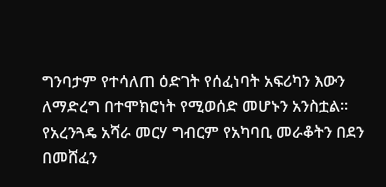ግንባታም የተሳለጠ ዕድገት የሰፈነባት አፍሪካን እውን ለማድረግ በተሞክሮነት የሚወሰድ መሆኑን አንስቷል።
የአረንጓዴ አሻራ መርሃ ግብርም የአካባቢ መራቆትን በደን በመሸፈን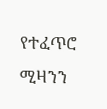የተፈጥሮ ሚዛንን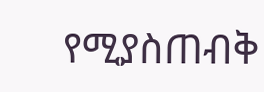የሚያስጠብቅ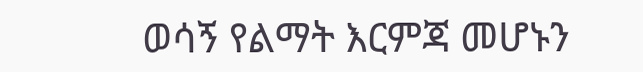ወሳኝ የልማት እርምጃ መሆኑን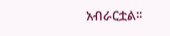አብራርቷል፡፡